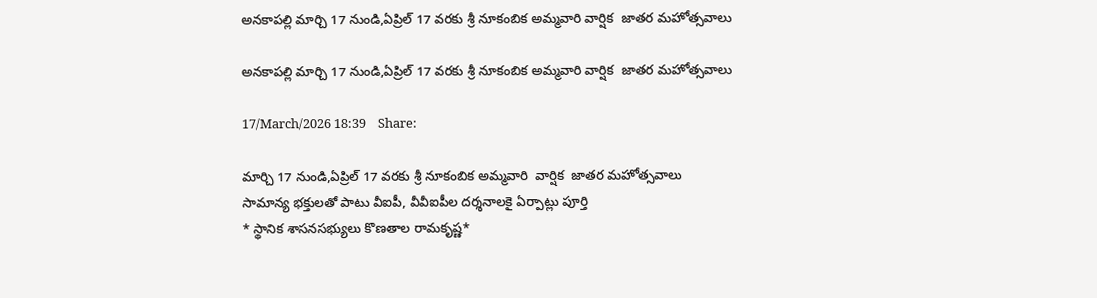అనకాపల్లి మార్చి 17 నుండి,ఏప్రిల్ 17 వరకు శ్రీ నూకంబిక అమ్మవారి వార్షిక  జాతర మహోత్సవాలు

అనకాపల్లి మార్చి 17 నుండి,ఏప్రిల్ 17 వరకు శ్రీ నూకంబిక అమ్మవారి వార్షిక  జాతర మహోత్సవాలు

17/March/2026 18:39    Share:

మార్చి 17 నుండి,ఏప్రిల్ 17 వరకు శ్రీ నూకంబిక అమ్మవారి  వార్షిక  జాతర మహోత్సవాలు
సామాన్య భక్తులతో పాటు వీఐపీ, వీవీఐపీల ద‌ర్శ‌నాలకై ఏర్పాట్లు పూర్తి
* స్థానిక శాసనసభ్యులు కొణతాల రామకృష్ణ*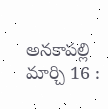అనకాపల్లి మార్చి 16 :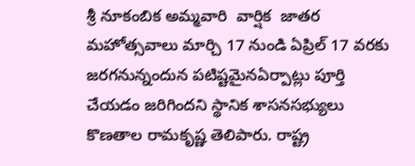శ్రీ నూకంబిక అమ్మవారి  వార్షిక  జాతర మహోత్సవాలు మార్చి 17 నుండి ఏప్రిల్ 17 వరకు  జరగనున్నందున ప‌టిష్టమైనఏర్పాట్లు పూర్తి చేయడం జరిగిందని స్థానిక శాసనసభ్యులు కొణతాల రామకృష్ణ తెలిపారు. రాష్ట్ర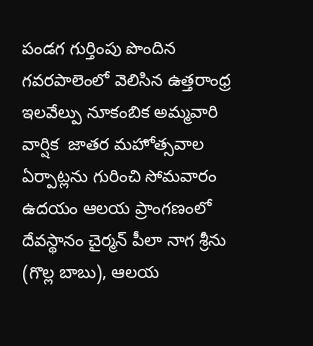పండగ గుర్తింపు పొందిన గవరపాలెంలో వెలిసిన ఉత్తరాంధ్ర ఇలవేల్పు నూకంబిక అమ్మవారి  వార్షిక  జాతర మహోత్సవాల ఏర్పాట్లను గురించి సోమవారం ఉదయం ఆలయ ప్రాంగణంలో  దేవస్థానం చైర్మన్ పీలా నాగ శ్రీను (గొల్ల బాబు), ఆలయ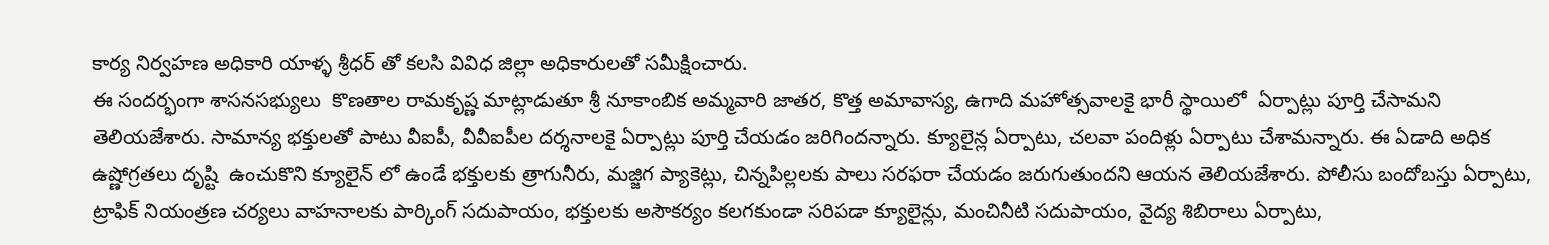కార్య నిర్వహణ అధికారి యాళ్ళ శ్రీధర్ తో కలసి వివిధ జిల్లా అధికారులతో సమీక్షించారు.
ఈ సందర్భంగా శాసనసభ్యులు  కొణతాల రామకృష్ణ మాట్లాడుతూ శ్రీ నూకాంబిక అమ్మవారి జాతర, కొత్త అమావాస్య, ఉగాది మహోత్సవాలకై భారీ స్థాయిలో  ఏర్పాట్లు పూర్తి చేసామని  తెలియజేశారు. సామాన్య భక్తులతో పాటు వీఐపీ, వీవీఐపీల ద‌ర్శ‌నాలకై ఏర్పాట్లు పూర్తి చేయడం జరిగిందన్నారు. క్యూలైన్ల ఏర్పాటు, చలవా పందిళ్లు ఏర్పాటు చేశామన్నారు. ఈ ఏడాది అధిక ఉష్ణోగ్రతలు దృష్టి  ఉంచుకొని క్యూలైన్ లో ఉండే భక్తులకు త్రాగునీరు, మజ్జిగ ప్యాకెట్లు, చిన్నపిల్లలకు పాలు సరఫరా చేయడం జరుగుతుందని ఆయన తెలియజేశారు. పోలీసు బందోబ‌స్తు ఏర్పాటు, ట్రాఫిక్ నియంత్ర‌ణ చ‌ర్య‌లు వాహ‌నాల‌కు పార్కింగ్ స‌దుపాయం, భ‌క్తుల‌కు అసౌక‌ర్యం క‌ల‌గ‌కుండా స‌రిప‌డా క్యూలైన్లు, మంచినీటి స‌దుపాయం, వైద్య శిబిరాలు ఏర్పాటు,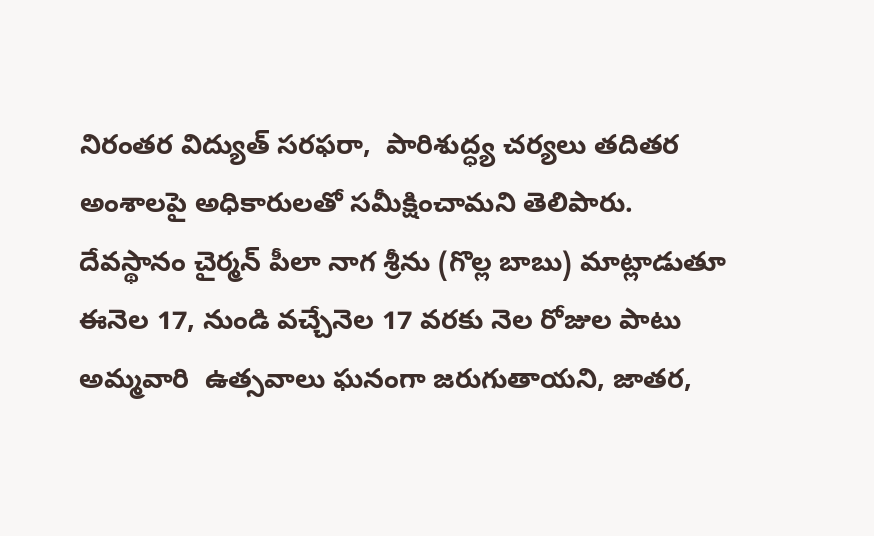నిరంతర విద్యుత్ స‌ర‌ఫ‌రా,  పారిశుద్ధ్య చ‌ర్యలు తదితర అంశాలపై అధికారులతో సమీక్షించామని తెలిపారు.
దేవస్థానం చైర్మన్ పీలా నాగ శ్రీను (గొల్ల బాబు) మాట్లాడుతూ ఈనెల 17, నుండి వచ్చేనెల 17 వరకు నెల రోజుల పాటు అమ్మవారి  ఉత్సవాలు ఘనంగా జరుగుతాయని, జాతర,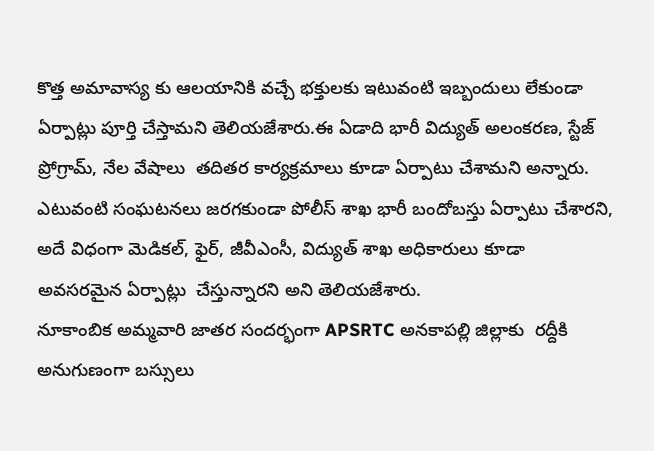కొత్త అమావాస్య కు ఆలయానికి వచ్చే భక్తులకు ఇటువంటి ఇబ్బందులు లేకుండా ఏర్పాట్లు పూర్తి చేస్తామని తెలియజేశారు.ఈ ఏడాది భారీ విద్యుత్ అలంకరణ, స్టేజ్ ప్రోగ్రామ్, నేల వేషాలు  తదితర కార్యక్రమాలు కూడా ఏర్పాటు చేశామని అన్నారు. ఎటువంటి సంఘటనలు జరగకుండా పోలీస్ శాఖ భారీ బందోబస్తు ఏర్పాటు చేశారని,  అదే విధంగా మెడికల్, ఫైర్, జీవీఎంసీ, విద్యుత్ శాఖ అధికారులు కూడా అవసరమైన ఏర్పాట్లు  చేస్తున్నారని అని తెలియజేశారు.
నూకాంబిక అమ్మవారి జాతర సందర్భంగా APSRTC అనకాపల్లి జిల్లాకు  రద్దీకి అనుగుణంగా బస్సులు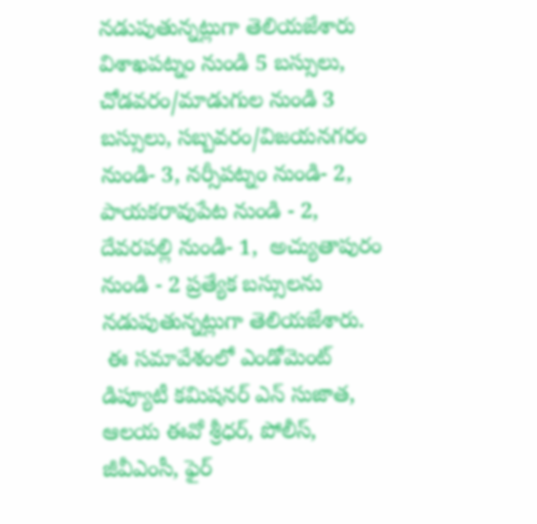నడుపుతున్నట్లుగా తెలియజేశారు విశాఖపట్నం నుండి 5 బస్సులు,   చోడవరం/మాడుగుల నుండి 3 బస్సులు, సబ్బవరం/విజయనగరం నుండి- 3, నర్సీపట్నం నుండి- 2,  పాయకరావుపేట నుండి - 2, దేవరపల్లి నుండి- 1,  అచ్యుతాపురం నుండి - 2 ప్రత్యేక బస్సులను నడుపుతున్నట్లుగా తెలియజేశారు.
 ఈ సమావేశంలో ఎండోమెంట్ డిప్యూటీ కమిషనర్ ఎన్ సుజాత, ఆలయ ఈవో శ్రీధర్, పోలీస్, జీవీఎంసీ, ఫైర్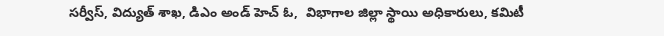సర్వీస్, విద్యుత్ శాఖ, డిఎం అండ్ హెచ్ ఓ,  విభాగాల జిల్లా స్థాయి అధికారులు, క‌మిటీ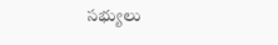స‌భ్యులు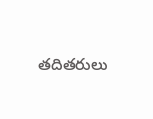త‌దిత‌రులు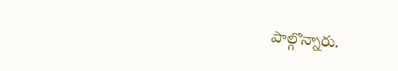పాల్గొన్నారు.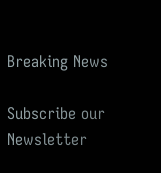Breaking News

Subscribe our Newsletter